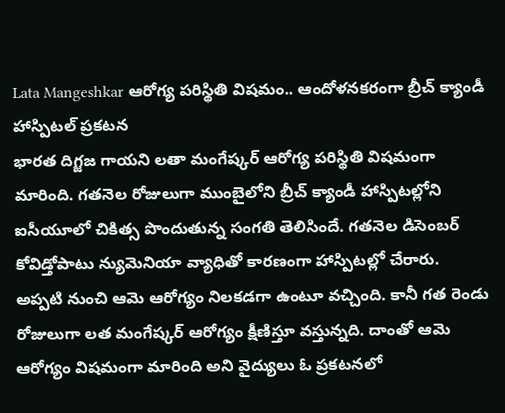Lata Mangeshkar ఆరోగ్య పరిస్థితి విషమం.. ఆందోళనకరంగా బ్రీచ్ క్యాండీ హాస్పిటల్ ప్రకటన
భారత దిగ్జజ గాయని లతా మంగేష్కర్ ఆరోగ్య పరిస్థితి విషమంగా మారింది. గతనెల రోజులుగా ముంబైలోని బ్రీచ్ క్యాండీ హాస్పిటల్లోని ఐసీయూలో చికిత్స పొందుతున్న సంగతి తెలిసిందే. గతనెల డిసెంబర్ కోవిడ్తోపాటు న్యుమెనియా వ్యాధితో కారణంగా హాస్పిటల్లో చేరారు. అప్పటి నుంచి ఆమె ఆరోగ్యం నిలకడగా ఉంటూ వచ్చింది. కానీ గత రెండు రోజులుగా లత మంగేష్కర్ ఆరోగ్యం క్షీణిస్తూ వస్తున్నది. దాంతో ఆమె ఆరోగ్యం విషమంగా మారింది అని వైద్యులు ఓ ప్రకటనలో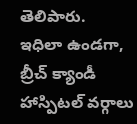తెలిపారు.
ఇధిలా ఉండగా, బ్రీచ్ క్యాండీ హాస్పిటల్ వర్గాలు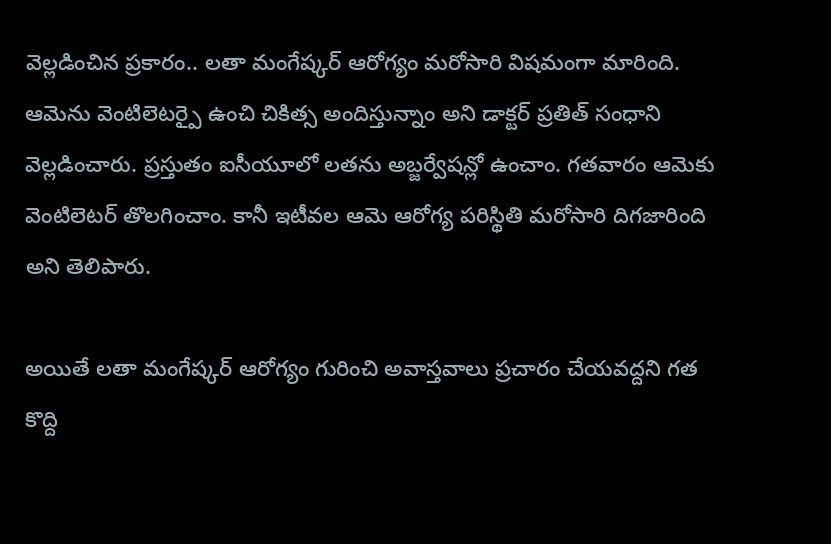వెల్లడించిన ప్రకారం.. లతా మంగేష్కర్ ఆరోగ్యం మరోసారి విషమంగా మారింది. ఆమెను వెంటిలెటర్పై ఉంచి చికిత్స అందిస్తున్నాం అని డాక్టర్ ప్రతిత్ సంధాని వెల్లడించారు. ప్రస్తుతం ఐసీయూలో లతను అబ్జర్వేషన్లో ఉంచాం. గతవారం ఆమెకు వెంటిలెటర్ తొలగించాం. కానీ ఇటీవల ఆమె ఆరోగ్య పరిస్థితి మరోసారి దిగజారింది అని తెలిపారు.

అయితే లతా మంగేష్కర్ ఆరోగ్యం గురించి అవాస్తవాలు ప్రచారం చేయవద్దని గత కొద్ది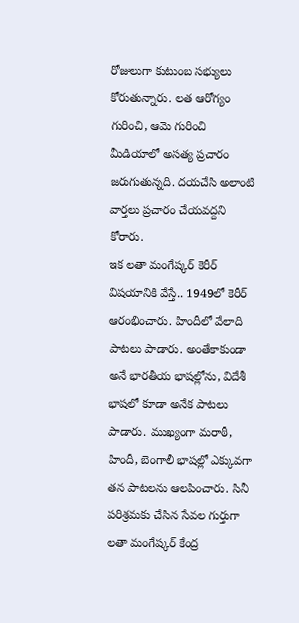రోజులుగా కుటుంబ సభ్యులు కోరుతున్నారు. లత ఆరోగ్యం గురించి, ఆమె గురించి మీడియాలో అసత్య ప్రచారం జరుగుతున్నది. దయచేసి అలాంటి వార్తలు ప్రచారం చేయవద్దని కోరారు.
ఇక లతా మంగేష్కర్ కెరీర్ విషయానికి వేస్తే.. 1949లో కెరీర్ ఆరంభించారు. హిందీలో వేలాది పాటలు పాడారు. అంతేకాకుండా అనే భారతీయ భాషల్లోను, విదేశీ భాషలో కూడా అనేక పాటలు పాడారు. ముఖ్యంగా మరాఠీ, హిందీ, బెంగాలీ భాషల్లో ఎక్కువగా తన పాటలను ఆలపించారు. సినీ పరిశ్రమకు చేసిన సేవల గుర్తుగా లతా మంగేష్కర్ కేంద్ర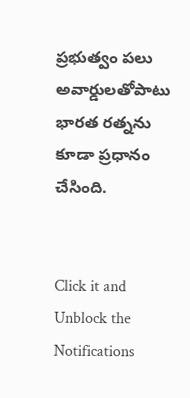ప్రభుత్వం పలు అవార్డులతోపాటు భారత రత్నను కూడా ప్రధానం చేసింది.


Click it and Unblock the Notifications